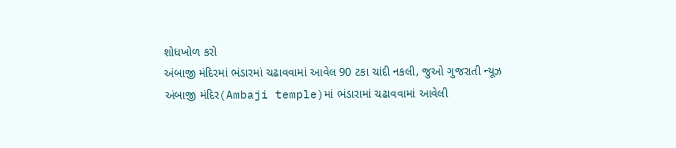શોધખોળ કરો
અંબાજી મંદિરમાં ભંડારમાં ચઢાવવામાં આવેલ 90 ટકા ચાંદી નકલી, જુઓ ગુજરાતી ન્યૂઝ
અંબાજી મંદિર(Ambaji temple)માં ભંડારામાં ચઢાવવામાં આવેલી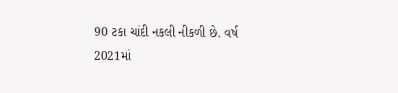90 ટકા ચાંદી નકલી નીકળી છે. વર્ષ 2021માં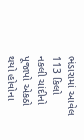ભંડારામાં આવેલ 113 કિલો નકલી ચાંદીનો પૂજાપો એકઠો થયો હોવોના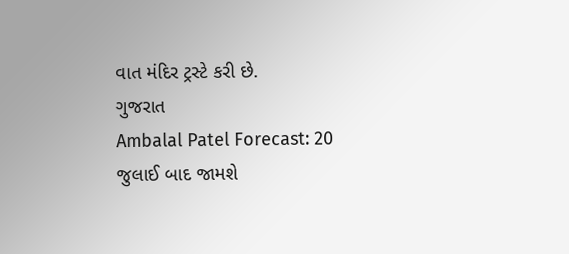વાત મંદિર ટ્રસ્ટે કરી છે.
ગુજરાત
Ambalal Patel Forecast: 20 જુલાઈ બાદ જામશે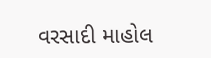વરસાદી માહોલ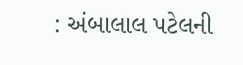: અંબાલાલ પટેલની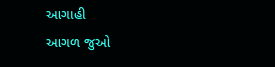આગાહી
આગળ જુઓ